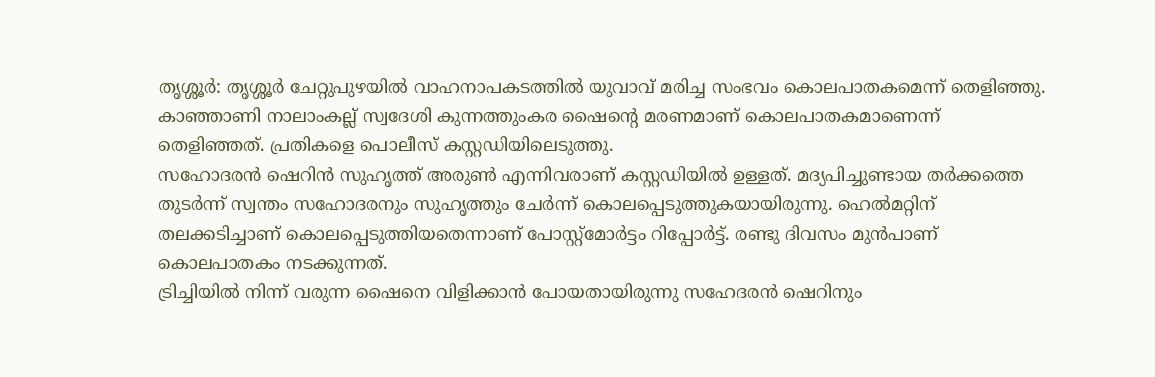തൃശ്ശൂർ: തൃശ്ശൂർ ചേറ്റുപുഴയിൽ വാഹനാപകടത്തിൽ യുവാവ് മരിച്ച സംഭവം കൊലപാതകമെന്ന് തെളിഞ്ഞു. കാഞ്ഞാണി നാലാംകല്ല് സ്വദേശി കുന്നത്തുംകര ഷൈൻ്റെ മരണമാണ് കൊലപാതകമാണെന്ന് തെളിഞ്ഞത്. പ്രതികളെ പൊലീസ് കസ്റ്റഡിയിലെടുത്തു.
സഹോദരൻ ഷെറിൻ സുഹൃത്ത് അരുൺ എന്നിവരാണ് കസ്റ്റഡിയിൽ ഉള്ളത്. മദ്യപിച്ചുണ്ടായ തർക്കത്തെ തുടർന്ന് സ്വന്തം സഹോദരനും സുഹൃത്തും ചേർന്ന് കൊലപ്പെടുത്തുകയായിരുന്നു. ഹെൽമറ്റിന് തലക്കടിച്ചാണ് കൊലപ്പെടുത്തിയതെന്നാണ് പോസ്റ്റ്മോർട്ടം റിപ്പോർട്ട്. രണ്ടു ദിവസം മുൻപാണ് കൊലപാതകം നടക്കുന്നത്.
ട്രിച്ചിയിൽ നിന്ന് വരുന്ന ഷൈനെ വിളിക്കാൻ പോയതായിരുന്നു സഹേദരൻ ഷെറിനും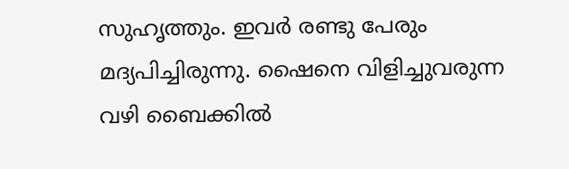സുഹൃത്തും. ഇവർ രണ്ടു പേരും മദ്യപിച്ചിരുന്നു. ഷൈനെ വിളിച്ചുവരുന്ന വഴി ബൈക്കിൽ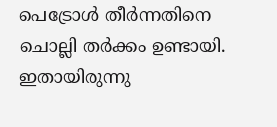പെട്രോൾ തീർന്നതിനെ ചൊല്ലി തർക്കം ഉണ്ടായി. ഇതായിരുന്നു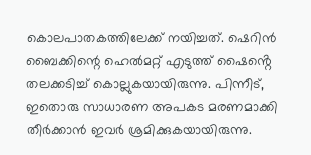കൊലപാതകത്തിലേക്ക് നയിച്ചത്. ഷെറിൻ ബൈക്കിന്റെ ഹെൽമറ്റ് എടുത്ത് ഷൈൻ്റെ തലക്കടിച്ച് കൊല്ലുകയായിരുന്നു. പിന്നീട്, ഇതൊരു സാധാരണ അപകട മരണമാക്കി തീർക്കാൻ ഇവർ ശ്രമിക്കുകയായിരുന്നു.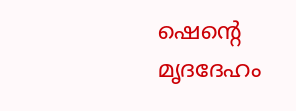ഷെന്റെ മൃദദേഹം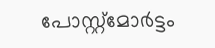പോസ്റ്റ്മോർട്ടം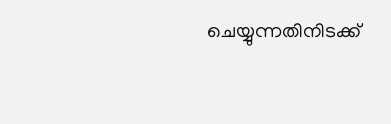ചെയ്യുന്നതിനിടക്ക്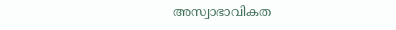അസ്വാഭാവികത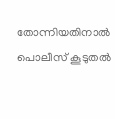തോന്നിയതിനാൽ പൊലീസ് കൂടുതൽ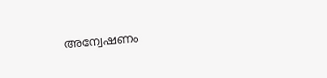അന്വേഷണം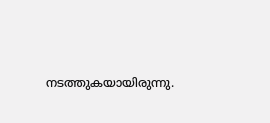നടത്തുകയായിരുന്നു.